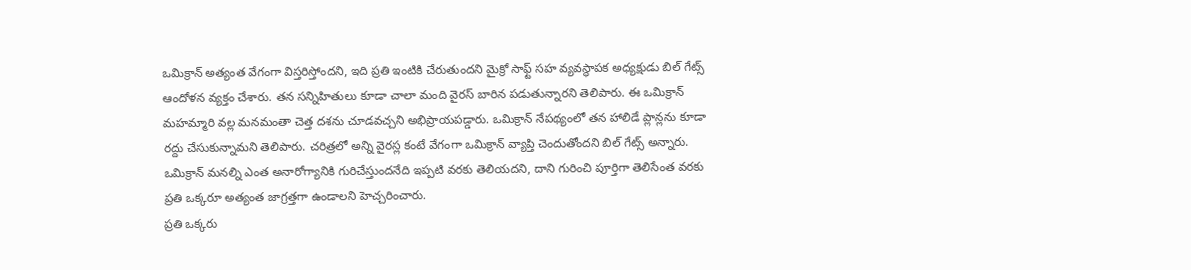ఒమిక్రాన్ అత్యంత వేగంగా విస్తరిస్తోందని, ఇది ప్రతి ఇంటికి చేరుతుందని మైక్రో సాఫ్ట్ సహ వ్యవస్థాపక అధ్యక్షుడు బిల్ గేట్స్ ఆందోళన వ్యక్తం చేశారు. తన సన్నిహితులు కూడా చాలా మంది వైరస్ బారిన పడుతున్నారని తెలిపారు. ఈ ఒమిక్రాన్ మహమ్మారి వల్ల మనమంతా చెత్త దశను చూడవచ్చని అభిప్రాయపడ్డారు. ఒమిక్రాన్ నేపథ్యంలో తన హాలిడే ప్లాన్లను కూడా రద్దు చేసుకున్నామని తెలిపారు. చరిత్రలో అన్ని వైరస్ల కంటే వేగంగా ఒమిక్రాన్ వ్యాప్తి చెందుతోందని బిల్ గేట్స్ అన్నారు. ఒమిక్రాన్ మనల్ని ఎంత అనారోగ్యానికి గురిచేస్తుందనేది ఇప్పటి వరకు తెలియదని, దాని గురించి పూర్తిగా తెలిసేంత వరకు ప్రతి ఒక్కరూ అత్యంత జాగ్రత్తగా ఉండాలని హెచ్చరించారు.
ప్రతి ఒక్కరు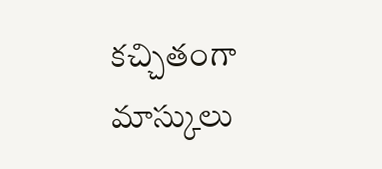కచ్చితంగా మాస్కులు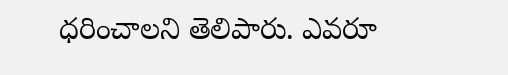ధరించాలని తెలిపారు. ఎవరూ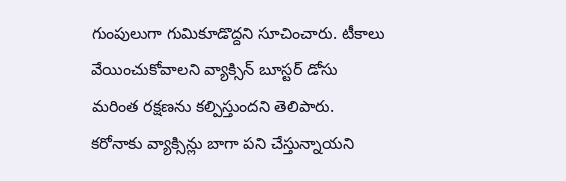గుంపులుగా గుమికూడొద్దని సూచించారు. టీకాలు వేయించుకోవాలని వ్యాక్సిన్ బూస్టర్ డోసు మరింత రక్షణను కల్పిస్తుందని తెలిపారు. కరోనాకు వ్యాక్సిన్లు బాగా పని చేస్తున్నాయని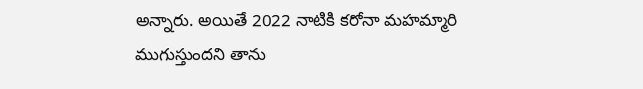అన్నారు. అయితే 2022 నాటికి కరోనా మహమ్మారి ముగుస్తుందని తాను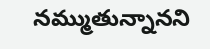నమ్ముతున్నానని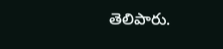తెలిపారు.